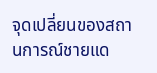จุดเปลี่ยนของสถานการณ์ชายแด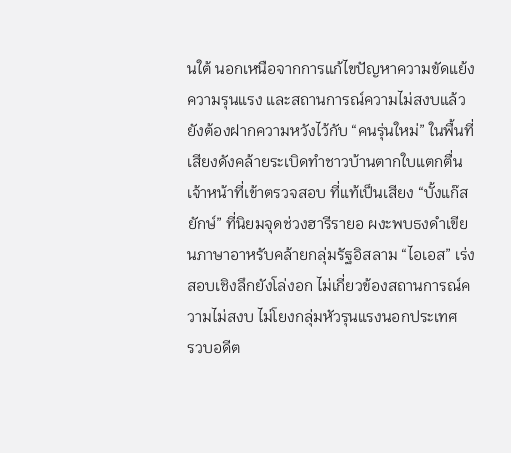นใต้ นอกเหนือจากการแก้ไขปัญหาความขัดแย้ง ความรุนแรง และสถานการณ์ความไม่สงบแล้ว ยังต้องฝากความหวังไว้กับ “คนรุ่นใหม่” ในพื้นที่
เสียงดังคล้ายระเบิดทำชาวบ้านตากใบแตกตื่น เจ้าหน้าที่เข้าตรวจสอบ ที่แท้เป็นเสียง “บั้งแก๊สยักษ์” ที่นิยมจุดช่วงฮารีรายอ ผงะพบธงดำเขียนภาษาอาหรับคล้ายกลุ่มรัฐอิสลาม “ไอเอส” เร่งสอบเชิงลึกยังโล่งอก ไม่เกี่ยวข้องสถานการณ์ความไม่สงบ ไม่โยงกลุ่มหัวรุนแรงนอกประเทศ
รวบอดีต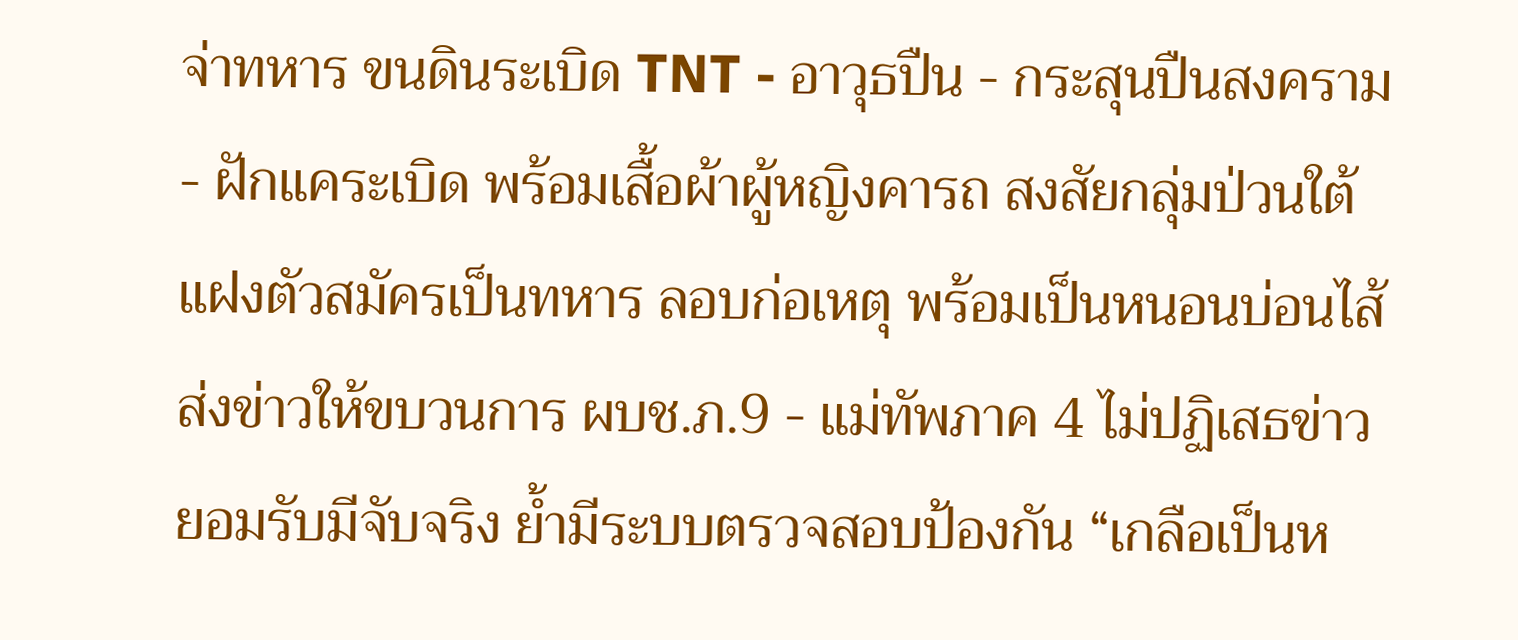จ่าทหาร ขนดินระเบิด TNT - อาวุธปืน - กระสุนปืนสงคราม - ฝักแคระเบิด พร้อมเสื้อผ้าผู้หญิงคารถ สงสัยกลุ่มป่วนใต้แฝงตัวสมัครเป็นทหาร ลอบก่อเหตุ พร้อมเป็นหนอนบ่อนไส้ส่งข่าวให้ขบวนการ ผบช.ภ.9 - แม่ทัพภาค 4 ไม่ปฏิเสธข่าว ยอมรับมีจับจริง ย้ำมีระบบตรวจสอบป้องกัน “เกลือเป็นห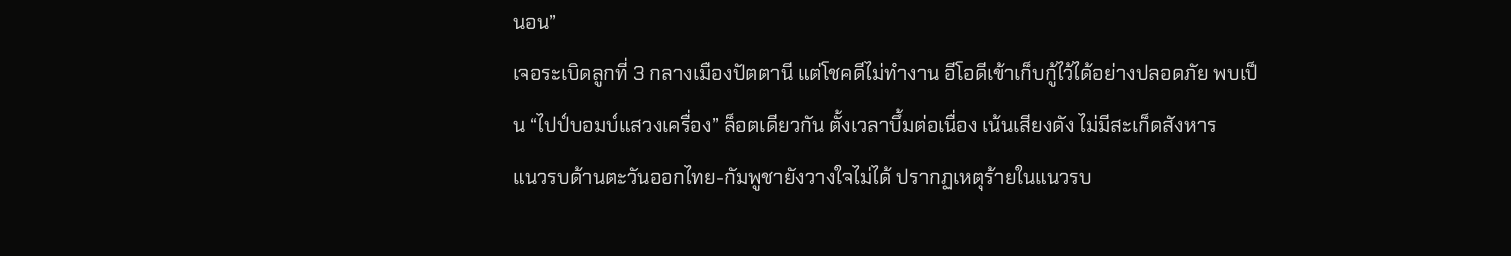นอน”
เจอระเบิดลูกที่ 3 กลางเมืองปัตตานี แต่โชคดีไม่ทำงาน อีโอดีเข้าเก็บกู้ไว้ได้อย่างปลอดภัย พบเป็น “ไปป์บอมบ์แสวงเครื่อง” ล็อตเดียวกัน ตั้งเวลาบึ้มต่อเนื่อง เน้นเสียงดัง ไม่มีสะเก็ดสังหาร
แนวรบด้านตะวันออกไทย-กัมพูชายังวางใจไม่ได้ ปรากฏเหตุร้ายในแนวรบ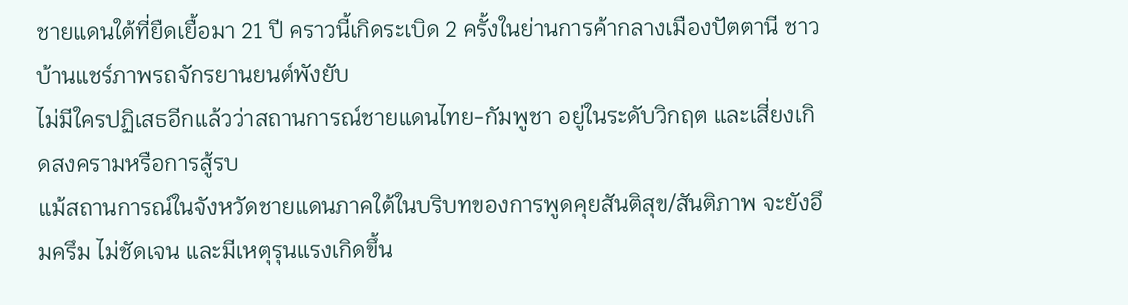ชายแดนใต้ที่ยืดเยื้อมา 21 ปี คราวนี้เกิดระเบิด 2 ครั้งในย่านการค้ากลางเมืองปัตตานี ชาวบ้านแชร์ภาพรถจักรยานยนต์พังยับ
ไม่มีใครปฏิเสธอีกแล้วว่าสถานการณ์ชายแดนไทย-กัมพูชา อยู่ในระดับวิกฤต และเสี่ยงเกิดสงครามหรือการสู้รบ
แม้สถานการณ์ในจังหวัดชายแดนภาคใต้ในบริบทของการพูดคุยสันติสุข/สันติภาพ จะยังอึมครึม ไม่ชัดเจน และมีเหตุรุนแรงเกิดขึ้น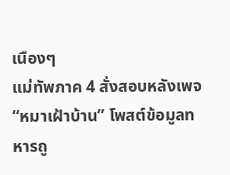เนืองๆ
แม่ทัพภาค 4 สั่งสอบหลังเพจ “หมาเฝ้าบ้าน” โพสต์ข้อมูลทหารถู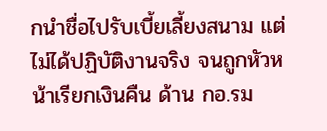กนำชื่อไปรับเบี้ยเลี้ยงสนาม แต่ไม่ได้ปฏิบัติงานจริง จนถูกหัวหน้าเรียกเงินคืน ด้าน กอ.รม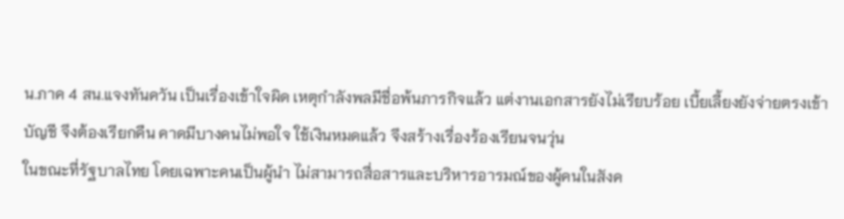น.ภาค 4 สน.แจงทันควัน เป็นเรื่องเข้าใจผิด เหตุกำลังพลมีชื่อพ้นภารกิจแล้ว แต่งานเอกสารยังไม่เรียบร้อย เบี้ยเลี้ยงยังจ่ายตรงเข้าบัญชี จึงต้องเรียกคืน คาดมีบางคนไม่พอใจ ใช้เงินหมดแล้ว จึงสร้างเรื่องร้องเรียนจนวุ่น
ในขณะที่รัฐบาลไทย โดยเฉพาะคนเป็นผู้นำ ไม่สามารถสื่อสารและบริหารอารมณ์ของผู้คนในสังค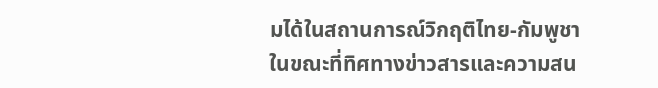มได้ในสถานการณ์วิกฤติไทย-กัมพูชา
ในขณะที่ทิศทางข่าวสารและความสน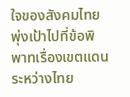ใจของสังคมไทยพุ่งเป้าไปที่ข้อพิพาทเรื่องเขตแดนระหว่างไทย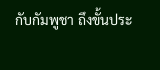กับกัมพูชา ถึงขั้นประ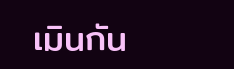เมินกัน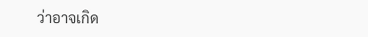ว่าอาจเกิด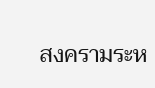สงครามระห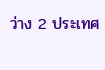ว่าง 2 ประเทศ